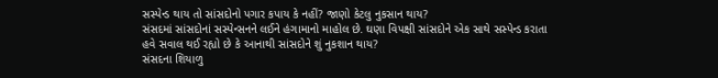સસ્પેન્ડ થાય તો સાંસદોનો પગાર કપાય કે નહીં? જાણો કેટલુ નુકસાન થાય?
સંસદમાં સાંસદોનાં સસ્પેન્સનને લઈને હંગામાનો માહોલ છે. ઘણા વિપક્ષી સાંસદોને એક સાથે સસ્પેન્ડ કરાતા હવે સવાલ થઈ રહ્યો છે કે આનાથી સાંસદોને શું નુકશાન થાય?
સંસદના શિયાળુ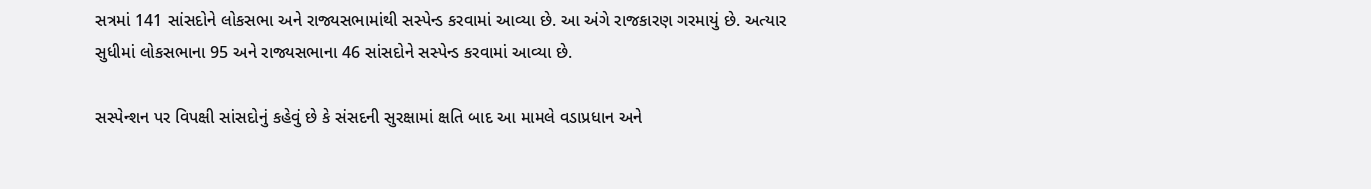સત્રમાં 141 સાંસદોને લોકસભા અને રાજ્યસભામાંથી સસ્પેન્ડ કરવામાં આવ્યા છે. આ અંગે રાજકારણ ગરમાયું છે. અત્યાર સુધીમાં લોકસભાના 95 અને રાજ્યસભાના 46 સાંસદોને સસ્પેન્ડ કરવામાં આવ્યા છે.

સસ્પેન્શન પર વિપક્ષી સાંસદોનું કહેવું છે કે સંસદની સુરક્ષામાં ક્ષતિ બાદ આ મામલે વડાપ્રધાન અને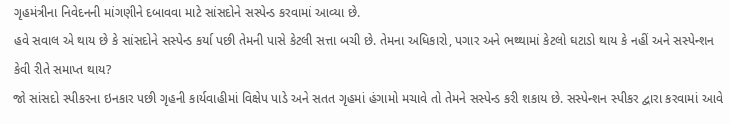ગૃહમંત્રીના નિવેદનની માંગણીને દબાવવા માટે સાંસદોને સસ્પેન્ડ કરવામાં આવ્યા છે.
હવે સવાલ એ થાય છે કે સાંસદોને સસ્પેન્ડ કર્યા પછી તેમની પાસે કેટલી સત્તા બચી છે. તેમના અધિકારો, પગાર અને ભથ્થામાં કેટલો ઘટાડો થાય કે નહીં અને સસ્પેન્શન કેવી રીતે સમાપ્ત થાય?
જો સાંસદો સ્પીકરના ઇનકાર પછી ગૃહની કાર્યવાહીમાં વિક્ષેપ પાડે અને સતત ગૃહમાં હંગામો મચાવે તો તેમને સસ્પેન્ડ કરી શકાય છે. સસ્પેન્શન સ્પીકર દ્વારા કરવામાં આવે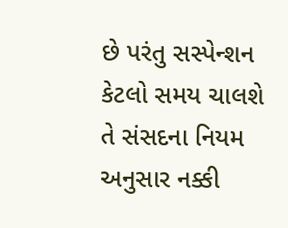છે પરંતુ સસ્પેન્શન કેટલો સમય ચાલશે તે સંસદના નિયમ અનુસાર નક્કી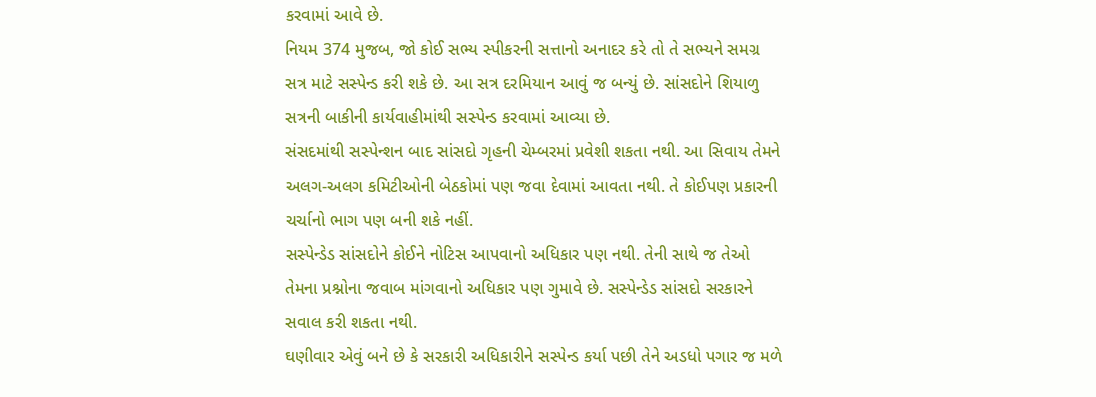કરવામાં આવે છે.
નિયમ 374 મુજબ, જો કોઈ સભ્ય સ્પીકરની સત્તાનો અનાદર કરે તો તે સભ્યને સમગ્ર સત્ર માટે સસ્પેન્ડ કરી શકે છે. આ સત્ર દરમિયાન આવું જ બન્યું છે. સાંસદોને શિયાળુ સત્રની બાકીની કાર્યવાહીમાંથી સસ્પેન્ડ કરવામાં આવ્યા છે.
સંસદમાંથી સસ્પેન્શન બાદ સાંસદો ગૃહની ચેમ્બરમાં પ્રવેશી શકતા નથી. આ સિવાય તેમને અલગ-અલગ કમિટીઓની બેઠકોમાં પણ જવા દેવામાં આવતા નથી. તે કોઈપણ પ્રકારની ચર્ચાનો ભાગ પણ બની શકે નહીં.
સસ્પેન્ડેડ સાંસદોને કોઈને નોટિસ આપવાનો અધિકાર પણ નથી. તેની સાથે જ તેઓ તેમના પ્રશ્નોના જવાબ માંગવાનો અધિકાર પણ ગુમાવે છે. સસ્પેન્ડેડ સાંસદો સરકારને સવાલ કરી શકતા નથી.
ઘણીવાર એવું બને છે કે સરકારી અધિકારીને સસ્પેન્ડ કર્યા પછી તેને અડધો પગાર જ મળે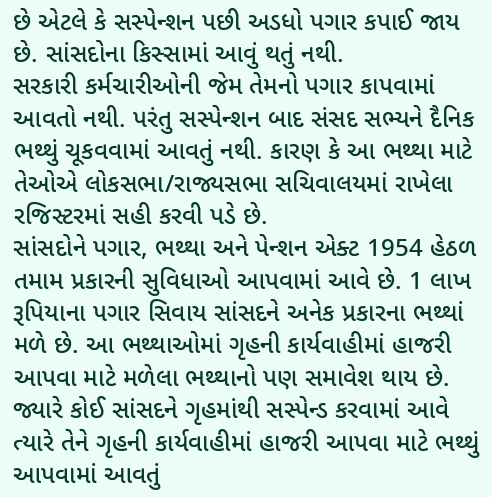છે એટલે કે સસ્પેન્શન પછી અડધો પગાર કપાઈ જાય છે. સાંસદોના કિસ્સામાં આવું થતું નથી.
સરકારી કર્મચારીઓની જેમ તેમનો પગાર કાપવામાં આવતો નથી. પરંતુ સસ્પેન્શન બાદ સંસદ સભ્યને દૈનિક ભથ્થું ચૂકવવામાં આવતું નથી. કારણ કે આ ભથ્થા માટે તેઓએ લોકસભા/રાજ્યસભા સચિવાલયમાં રાખેલા રજિસ્ટરમાં સહી કરવી પડે છે.
સાંસદોને પગાર, ભથ્થા અને પેન્શન એક્ટ 1954 હેઠળ તમામ પ્રકારની સુવિધાઓ આપવામાં આવે છે. 1 લાખ રૂપિયાના પગાર સિવાય સાંસદને અનેક પ્રકારના ભથ્થાં મળે છે. આ ભથ્થાઓમાં ગૃહની કાર્યવાહીમાં હાજરી આપવા માટે મળેલા ભથ્થાનો પણ સમાવેશ થાય છે.
જ્યારે કોઈ સાંસદને ગૃહમાંથી સસ્પેન્ડ કરવામાં આવે ત્યારે તેને ગૃહની કાર્યવાહીમાં હાજરી આપવા માટે ભથ્થું આપવામાં આવતું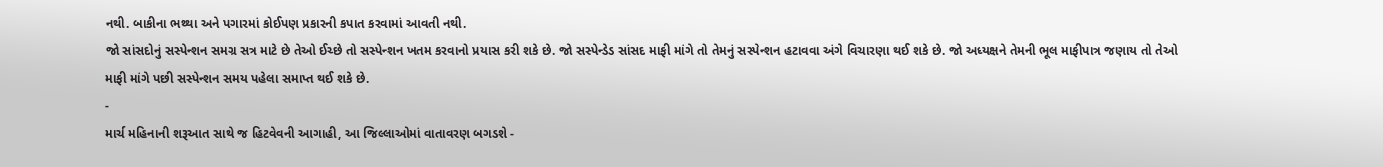નથી. બાકીના ભથ્થા અને પગારમાં કોઈપણ પ્રકારની કપાત કરવામાં આવતી નથી.
જો સાંસદોનું સસ્પેન્શન સમગ્ર સત્ર માટે છે તેઓ ઈચ્છે તો સસ્પેન્શન ખતમ કરવાનો પ્રયાસ કરી શકે છે. જો સસ્પેન્ડેડ સાંસદ માફી માંગે તો તેમનું સસ્પેન્શન હટાવવા અંગે વિચારણા થઈ શકે છે. જો અધ્યક્ષને તેમની ભૂલ માફીપાત્ર જણાય તો તેઓ માફી માંગે પછી સસ્પેન્શન સમય પહેલા સમાપ્ત થઈ શકે છે.
-
માર્ચ મહિનાની શરૂઆત સાથે જ હિટવેવની આગાહી, આ જિલ્લાઓમાં વાતાવરણ બગડશે -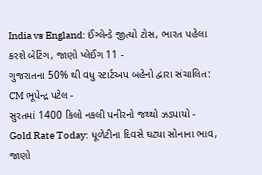India vs England: ઈંગ્લેન્ડે જીત્યો ટોસ, ભારત પહેલા કરશે બેટિંગ, જાણો પ્લેઈંગ 11 -
ગુજરાતના 50% થી વધુ સ્ટાર્ટઅપ બહેનો દ્વારા સંચાલિત: CM ભૂપેન્દ્ર પટેલ -
સુરતમાં 1400 કિલો નકલી પનીરનો જથ્થો ઝડપાયો -
Gold Rate Today: ધૂળેટીના દિવસે ઘટ્યા સોનાના ભાવ, જાણો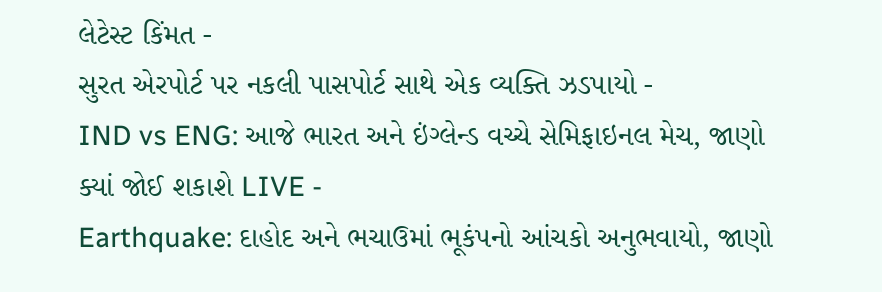લેટેસ્ટ કિંમત -
સુરત એરપોર્ટ પર નકલી પાસપોર્ટ સાથે એક વ્યક્તિ ઝડપાયો -
IND vs ENG: આજે ભારત અને ઇંગ્લેન્ડ વચ્ચે સેમિફાઇનલ મેચ, જાણો ક્યાં જોઈ શકાશે LIVE -
Earthquake: દાહોદ અને ભચાઉમાં ભૂકંપનો આંચકો અનુભવાયો, જાણો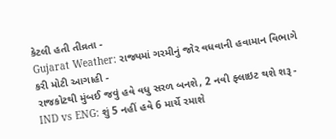કેટલી હતી તીવ્રતા -
Gujarat Weather: રાજ્યમાં ગરમીનું જોર વધવાની હવામાન વિભાગે કરી મોટી આગાહી -
રાજકોટથી મુંબઈ જવું હવે વધુ સરળ બનશે, 2 નવી ફ્લાઇટ થશે શરૂ -
IND vs ENG: શું 5 નહીં હવે 6 માર્ચે રમાશે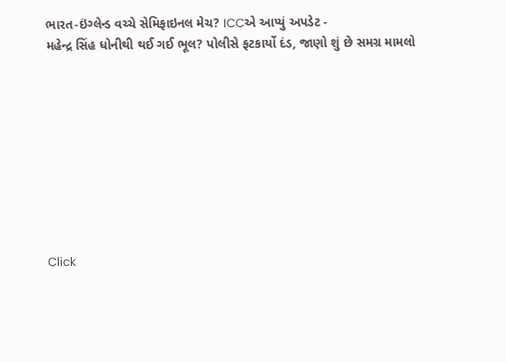ભારત-ઇંગ્લેન્ડ વચ્ચે સેમિફાઇનલ મેચ? ICCએ આપ્યું અપડેટ -
મહેન્દ્ર સિંહ ધોનીથી થઈ ગઈ ભૂલ? પોલીસે ફટકાર્યો દંડ, જાણો શું છે સમગ્ર મામલો









Click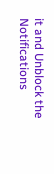it and Unblock the Notifications